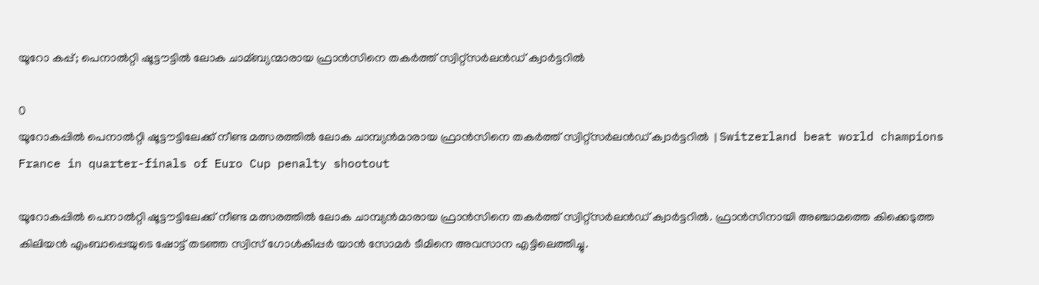യൂറോ കപ്പ്; പെനാല്‍റ്റി ഷൂട്ടൗട്ടില്‍ ലോക ചാമ്ബ്യന്മാരായ ഫ്രാന്‍സിനെ തകര്‍ത്ത് സ്വിറ്റ്‌സര്‍ലന്‍ഡ് ക്വാര്‍ട്ടറില്‍

0
യൂറോകപ്പില്‍ പെനാല്‍റ്റി ഷൂട്ടൗട്ടിലേക്ക് നീണ്ട മത്സരത്തില്‍ ലോക ചാമ്പ്യന്‍മാരായ ഫ്രാന്‍സിനെ തകര്‍ത്ത് സ്വിറ്റ്സര്‍ലന്‍ഡ് ക്വാര്‍ട്ടറില്‍  | Switzerland beat world champions France in quarter-finals of Euro Cup penalty shootout

യൂറോകപ്പില്‍ പെനാല്‍റ്റി ഷൂട്ടൗട്ടിലേക്ക് നീണ്ട മത്സരത്തില്‍ ലോക ചാമ്പ്യന്‍മാരായ ഫ്രാന്‍സിനെ തകര്‍ത്ത് സ്വിറ്റ്സര്‍ലന്‍ഡ് ക്വാര്‍ട്ടറില്‍. ഫ്രാന്‍സിനായി അഞ്ചാമത്തെ കിക്കെടുത്ത കിലിയന്‍ എംബാപ്പെയുടെ ഷോട്ട് തടഞ്ഞ സ്വിസ് ഗോള്‍കീപ്പര്‍ യാന്‍ സോമര്‍ ടീമിനെ അവസാന എട്ടിലെത്തിച്ചു.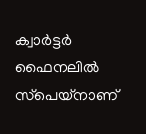ക്വാര്‍ട്ടര്‍ ഫൈനലില്‍ സ്‌പെയ്‌നാണ്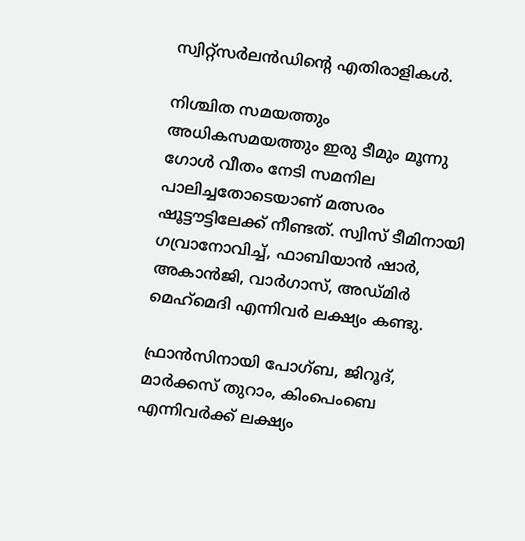സ്വിറ്റ്സര്‍ലന്‍ഡിന്റെ എതിരാളികള്‍.

നിശ്ചിത സമയത്തും അധികസമയത്തും ഇരു ടീമും മൂന്നു ഗോള്‍ വീതം നേടി സമനില പാലിച്ചതോടെയാണ് മത്സരം ഷൂട്ടൗട്ടിലേക്ക് നീണ്ടത്. സ്വിസ് ടീമിനായി ഗവ്രാനോവിച്ച്, ഫാബിയാന്‍ ഷാര്‍, അകാന്‍ജി, വാര്‍ഗാസ്, അഡ്മിര്‍ മെഹ്‌മെദി എന്നിവര്‍ ലക്ഷ്യം കണ്ടു.

ഫ്രാന്‍സിനായി പോഗ്ബ, ജിറൂദ്, മാര്‍ക്കസ് തുറാം, കിംപെംബെ എന്നിവര്‍ക്ക് ലക്ഷ്യം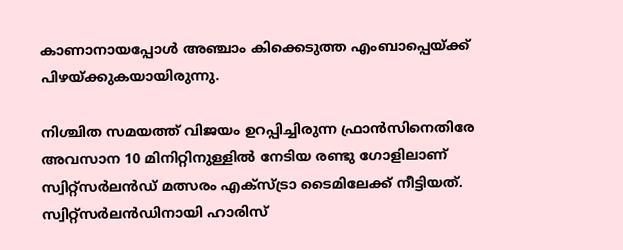കാണാനായപ്പോള്‍ അഞ്ചാം കിക്കെടുത്ത എംബാപ്പെയ്ക്ക് പിഴയ്ക്കുകയായിരുന്നു.

നിശ്ചിത സമയത്ത് വിജയം ഉറപ്പിച്ചിരുന്ന ഫ്രാന്‍സിനെതിരേ അവസാന 10 മിനിറ്റിനുള്ളില്‍ നേടിയ രണ്ടു ഗോളിലാണ് സ്വിറ്റ്‌സര്‍ലന്‍ഡ് മത്സരം എക്‌സ്ട്രാ ടൈമിലേക്ക് നീട്ടിയത്. സ്വിറ്റ്സര്‍ലന്‍ഡിനായി ഹാരിസ്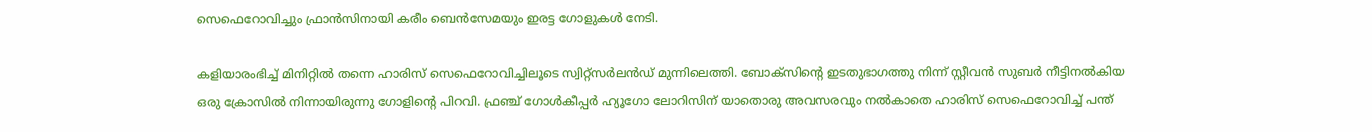സെഫെറോവിച്ചും ഫ്രാന്‍സിനായി കരീം ബെന്‍സേമയും ഇരട്ട ഗോളുകള്‍ നേടി.

കളിയാരംഭിച്ച് മിനിറ്റില്‍ തന്നെ ഹാരിസ് സെഫെറോവിച്ചിലൂടെ സ്വിറ്റ്സര്‍ലന്‍ഡ് മുന്നിലെത്തി. ബോക്‌സിന്റെ ഇടതുഭാഗത്തു നിന്ന് സ്റ്റീവന്‍ സുബര്‍ നീട്ടിനല്‍കിയ ഒരു ക്രോസില്‍ നിന്നായിരുന്നു ഗോളിന്റെ പിറവി. ഫ്രഞ്ച് ഗോള്‍കീപ്പര്‍ ഹ്യൂഗോ ലോറിസിന് യാതൊരു അവസരവും നല്‍കാതെ ഹാരിസ് സെഫെറോവിച്ച് പന്ത്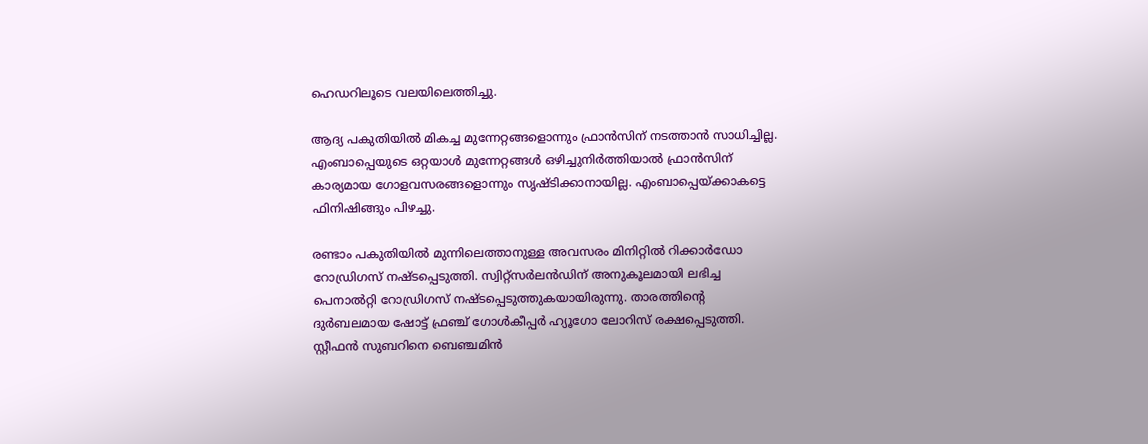ഹെഡറിലൂടെ വലയിലെത്തിച്ചു.

ആദ്യ പകുതിയില്‍ മികച്ച മുന്നേറ്റങ്ങളൊന്നും ഫ്രാന്‍സിന് നടത്താന്‍ സാധിച്ചില്ല. എംബാപ്പെയുടെ ഒറ്റയാള്‍ മുന്നേറ്റങ്ങള്‍ ഒഴിച്ചുനിര്‍ത്തിയാല്‍ ഫ്രാന്‍സിന് കാര്യമായ ഗോളവസരങ്ങളൊന്നും സൃഷ്ടിക്കാനായില്ല. എംബാപ്പെയ്ക്കാകട്ടെ ഫിനിഷിങ്ങും പിഴച്ചു.

രണ്ടാം പകുതിയില്‍ മുന്നിലെത്താനുള്ള അവസരം മിനിറ്റില്‍ റിക്കാര്‍ഡോ റോഡ്രിഗസ് നഷ്ടപ്പെടുത്തി. സ്വിറ്റ്സര്‍ലന്‍ഡിന് അനുകൂലമായി ലഭിച്ച പെനാല്‍റ്റി റോഡ്രിഗസ് നഷ്ടപ്പെടുത്തുകയായിരുന്നു. താരത്തിന്റെ ദുര്‍ബലമായ ഷോട്ട് ഫ്രഞ്ച് ഗോള്‍കീപ്പര്‍ ഹ്യൂഗോ ലോറിസ് രക്ഷപ്പെടുത്തി. സ്റ്റീഫന്‍ സുബറിനെ ബെഞ്ചമിന്‍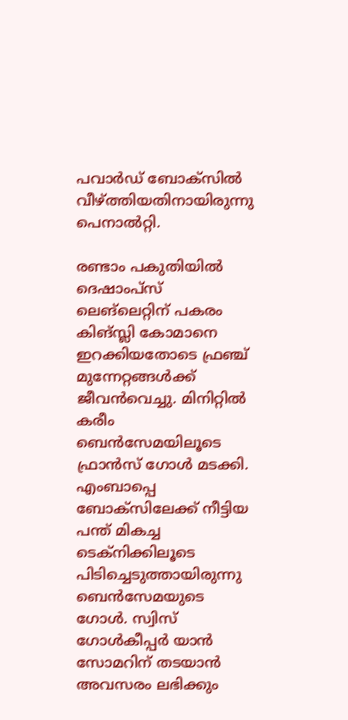പവാര്‍ഡ് ബോക്‌സില്‍ വീഴ്ത്തിയതിനായിരുന്നു പെനാല്‍റ്റി.

രണ്ടാം പകുതിയില്‍ ദെഷാംപ്‌സ് ലെങ്‌ലെറ്റിന് പകരം കിങ്സ്ലി കോമാനെ ഇറക്കിയതോടെ ഫ്രഞ്ച് മുന്നേറ്റങ്ങള്‍ക്ക് ജീവന്‍വെച്ചു. മിനിറ്റില്‍ കരീം ബെന്‍സേമയിലൂടെ ഫ്രാന്‍സ് ഗോള്‍ മടക്കി. എംബാപ്പെ ബോക്‌സിലേക്ക് നീട്ടിയ പന്ത് മികച്ച ടെക്‌നിക്കിലൂടെ പിടിച്ചെടുത്തായിരുന്നു ബെന്‍സേമയുടെ ഗോള്‍. സ്വിസ് ഗോള്‍കീപ്പര്‍ യാന്‍ സോമറിന് തടയാന്‍ അവസരം ലഭിക്കും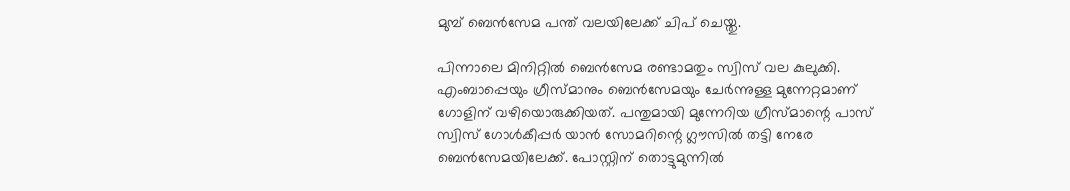മുമ്പ് ബെന്‍സേമ പന്ത് വലയിലേക്ക് ചിപ് ചെയ്തു.

പിന്നാലെ മിനിറ്റില്‍ ബെന്‍സേമ രണ്ടാമതും സ്വിസ് വല കുലുക്കി. എംബാപ്പെയും ഗ്രീസ്മാനും ബെന്‍സേമയും ചേര്‍ന്നുള്ള മുന്നേറ്റമാണ് ഗോളിന് വഴിയൊരുക്കിയത്. പന്തുമായി മുന്നേറിയ ഗ്രീസ്മാന്റെ പാസ് സ്വിസ് ഗോള്‍കീപ്പര്‍ യാന്‍ സോമറിന്റെ ഗ്ലൗസില്‍ തട്ടി നേരേ ബെന്‍സേമയിലേക്ക്. പോസ്റ്റിന് തൊട്ടുമുന്നില്‍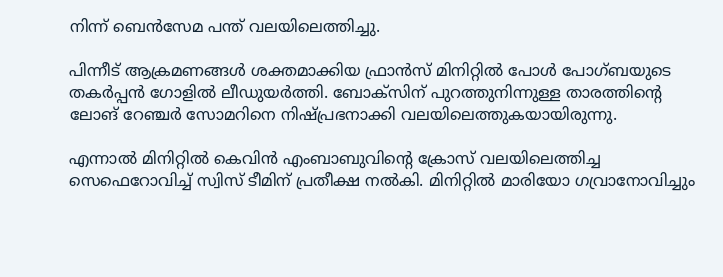നിന്ന് ബെന്‍സേമ പന്ത് വലയിലെത്തിച്ചു.

പിന്നീട് ആക്രമണങ്ങള്‍ ശക്തമാക്കിയ ഫ്രാന്‍സ് മിനിറ്റില്‍ പോള്‍ പോഗ്ബയുടെ തകര്‍പ്പന്‍ ഗോളില്‍ ലീഡുയര്‍ത്തി. ബോക്‌സിന് പുറത്തുനിന്നുള്ള താരത്തിന്റെ ലോങ് റേഞ്ചര്‍ സോമറിനെ നിഷ്പ്രഭനാക്കി വലയിലെത്തുകയായിരുന്നു.

എന്നാല്‍ മിനിറ്റില്‍ കെവിന്‍ എംബാബുവിന്റെ ക്രോസ് വലയിലെത്തിച്ച സെഫെറോവിച്ച് സ്വിസ് ടീമിന് പ്രതീക്ഷ നല്‍കി. മിനിറ്റില്‍ മാരിയോ ഗവ്രാനോവിച്ചും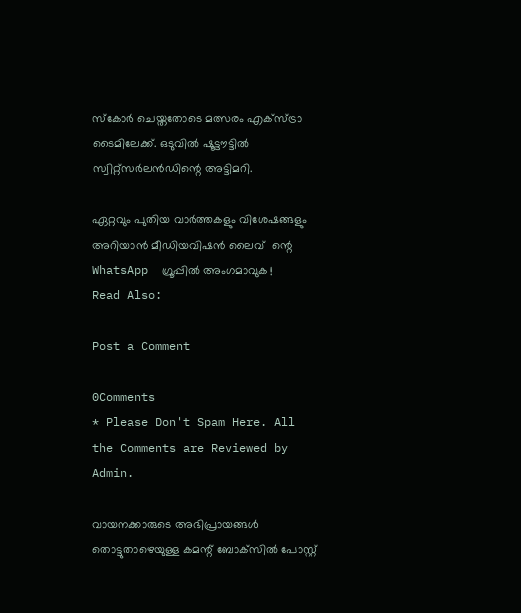സ്‌കോര്‍ ചെയ്തതോടെ മത്സരം എക്‌സ്ട്രാ ടൈമിലേക്ക്. ഒടുവില്‍ ഷൂട്ടൗട്ടില്‍ സ്വിറ്റ്‌സര്‍ലന്‍ഡിന്റെ അട്ടിമറി.

ഏറ്റവും പുതിയ വാർത്തകളും വിശേഷങ്ങളും അറിയാൻ മീഡിയവിഷൻ ലൈവ്  ന്റെ WhatsApp  ഗ്രൂപ്പിൽ അംഗമാവുക !
Read Also:

Post a Comment

0Comments
* Please Don't Spam Here. All the Comments are Reviewed by Admin.

വായനക്കാരുടെ അഭിപ്രായങ്ങള്‍ തൊട്ടുതാഴെയുള്ള കമന്റ് ബോക്‌സില്‍ പോസ്റ്റ്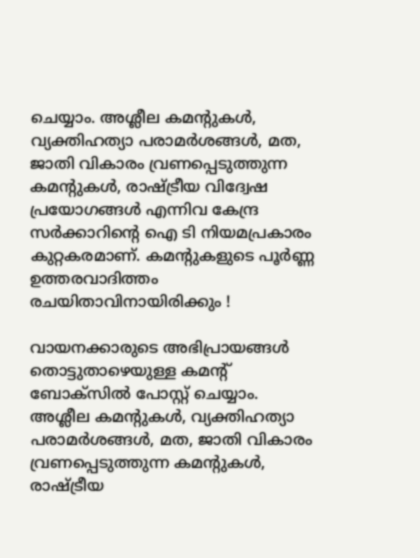ചെയ്യാം. അശ്ലീല കമന്റുകള്‍, വ്യക്തിഹത്യാ പരാമര്‍ശങ്ങള്‍, മത, ജാതി വികാരം വ്രണപ്പെടുത്തുന്ന കമന്റുകള്‍, രാഷ്ട്രീയ വിദ്വേഷ പ്രയോഗങ്ങള്‍ എന്നിവ കേന്ദ്ര സര്‍ക്കാറിന്റെ ഐ ടി നിയമപ്രകാരം കുറ്റകരമാണ്. കമന്റുകളുടെ പൂര്‍ണ്ണ ഉത്തരവാദിത്തം രചയിതാവിനായിരിക്കും !

വായനക്കാരുടെ അഭിപ്രായങ്ങള്‍ തൊട്ടുതാഴെയുള്ള കമന്റ് ബോക്‌സില്‍ പോസ്റ്റ് ചെയ്യാം. അശ്ലീല കമന്റുകള്‍, വ്യക്തിഹത്യാ പരാമര്‍ശങ്ങള്‍, മത, ജാതി വികാരം വ്രണപ്പെടുത്തുന്ന കമന്റുകള്‍, രാഷ്ട്രീയ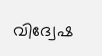വിദ്വേഷ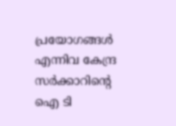പ്രയോഗങ്ങള്‍ എന്നിവ കേന്ദ്ര സര്‍ക്കാറിന്റെ ഐ ടി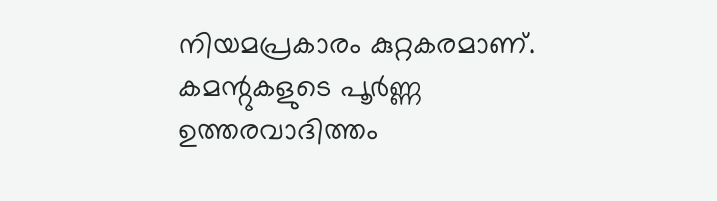നിയമപ്രകാരം കുറ്റകരമാണ്. കമന്റുകളുടെ പൂര്‍ണ്ണ ഉത്തരവാദിത്തം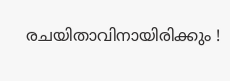രചയിതാവിനായിരിക്കും !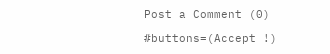Post a Comment (0)

#buttons=(Accept !)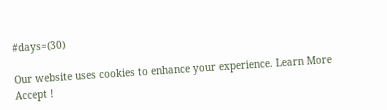#days=(30)

Our website uses cookies to enhance your experience. Learn More
Accept !